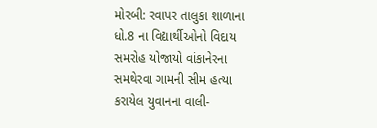મોરબી: રવાપર તાલુકા શાળાના ધો.8 ના વિદ્યાર્થીઓનો વિદાય સમરોહ યોજાયો વાંકાનેરના સમથેરવા ગામની સીમ હત્યા કરાયેલ યુવાનના વાલી-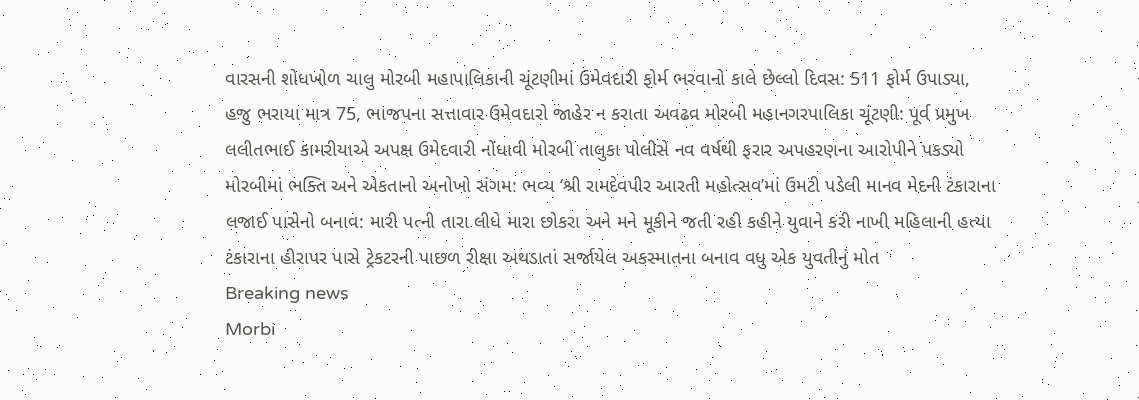વારસની શોધખોળ ચાલુ મોરબી મહાપાલિકાની ચૂંટણીમાં ઉમેવદારી ફોર્મ ભરવાનો કાલે છેલ્લો દિવસ: 511 ફોર્મ ઉપાડ્યા, હજુ ભરાયા માત્ર 75, ભાજપના સત્તાવાર ઉમેવદારો જાહેર ન કરાતા અવઢવ મોરબી મહાનગરપાલિકા ચૂંટણી: પૂર્વ પ્રમુખ લલીતભાઈ કામરીયાએ અપક્ષ ઉમેદવારી નોંધાવી મોરબી તાલુકા પોલીસે નવ વર્ષથી ફરાર અપહરણના આરોપીને પકડ્યો મોરબીમાં ભક્તિ અને એકતાનો અનોખો સંગમ: ભવ્ય ‘શ્રી રામદેવપીર આરતી મહોત્સવ’માં ઉમટી પડેલી માનવ મેદની ટંકારાના લજાઈ પાસેનો બનાવ: મારી પત્ની તારા લીધે મારા છોકરા અને મને મૂકીને જતી રહી કહીને યુવાને કરી નાખી મહિલાની હત્યા ટંકારાના હીરાપર પાસે ટ્રેકટરની પાછળ રીક્ષા અથડાતાં સર્જાયેલ અકસ્માતના બનાવ વધુ એક યુવતીનું મોત
Breaking news
Morbi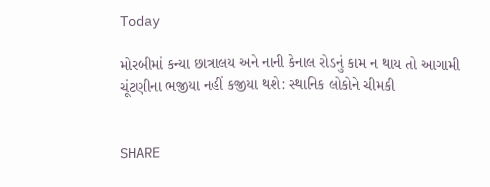Today

મોરબીમાં કન્યા છાત્રાલય અને નાની કેનાલ રોડનું કામ ન થાય તો આગામી ચૂંટણીના ભજીયા નહીં કજીયા થશે: સ્થાનિક લોકોને ચીમકી


SHARE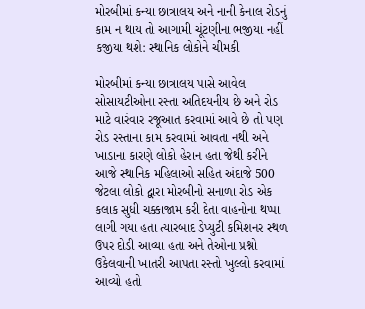મોરબીમાં કન્યા છાત્રાલય અને નાની કેનાલ રોડનું કામ ન થાય તો આગામી ચૂંટણીના ભજીયા નહીં કજીયા થશે: સ્થાનિક લોકોને ચીમકી

મોરબીમાં કન્યા છાત્રાલય પાસે આવેલ સોસાયટીઓના રસ્તા અતિદયનીય છે અને રોડ માટે વારંવાર રજૂઆત કરવામાં આવે છે તો પણ રોડ રસ્તાના કામ કરવામાં આવતા નથી અને ખાડાના કારણે લોકો હેરાન હતા જેથી કરીને આજે સ્થાનિક મહિલાઓ સહિત અંદાજે 500 જેટલા લોકો દ્વારા મોરબીનો સનાળા રોડ એક કલાક સુધી ચક્કાજામ કરી દેતા વાહનોના થપ્પા લાગી ગયા હતા ત્યારબાદ ડેપ્યુટી કમિશનર સ્થળ ઉપર દોડી આવ્યા હતા અને તેઓના પ્રશ્નો ઉકેલવાની ખાતરી આપતા રસ્તો ખુલ્લો કરવામાં આવ્યો હતો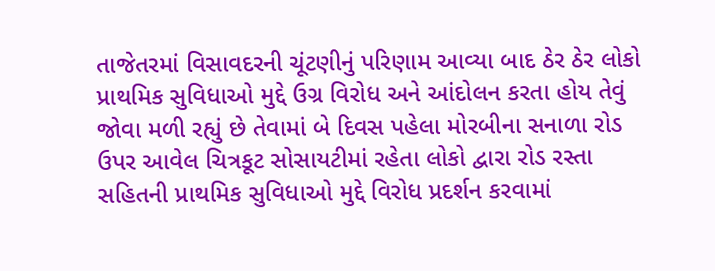તાજેતરમાં વિસાવદરની ચૂંટણીનું પરિણામ આવ્યા બાદ ઠેર ઠેર લોકો પ્રાથમિક સુવિધાઓ મુદ્દે ઉગ્ર વિરોધ અને આંદોલન કરતા હોય તેવું જોવા મળી રહ્યું છે તેવામાં બે દિવસ પહેલા મોરબીના સનાળા રોડ ઉપર આવેલ ચિત્રકૂટ સોસાયટીમાં રહેતા લોકો દ્વારા રોડ રસ્તા સહિતની પ્રાથમિક સુવિધાઓ મુદ્દે વિરોધ પ્રદર્શન કરવામાં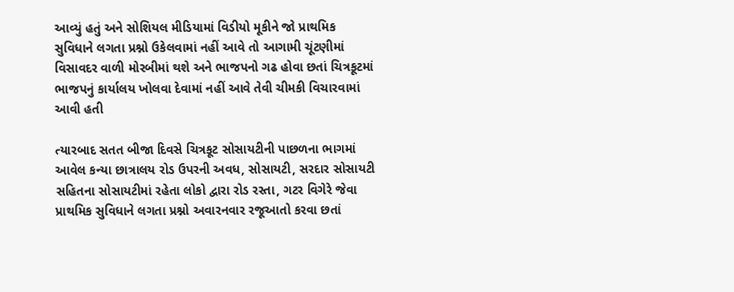આવ્યું હતું અને સોશિયલ મીડિયામાં વિડીયો મૂકીને જો પ્રાથમિક સુવિધાને લગતા પ્રશ્નો ઉકેલવામાં નહીં આવે તો આગામી ચૂંટણીમાં વિસાવદર વાળી મોરબીમાં થશે અને ભાજપનો ગઢ હોવા છતાં ચિત્રકૂટમાં ભાજપનું કાર્યાલય ખોલવા દેવામાં નહીં આવે તેવી ચીમકી વિચારવામાં આવી હતી

ત્યારબાદ સતત બીજા દિવસે ચિત્રકૂટ સોસાયટીની પાછળના ભાગમાં આવેલ કન્યા છાત્રાલય રોડ ઉપરની અવધ, સોસાયટી, સરદાર સોસાયટી સહિતના સોસાયટીમાં રહેતા લોકો દ્વારા રોડ રસ્તા, ગટર વિગેરે જેવા પ્રાથમિક સુવિધાને લગતા પ્રશ્નો અવારનવાર રજૂઆતો કરવા છતાં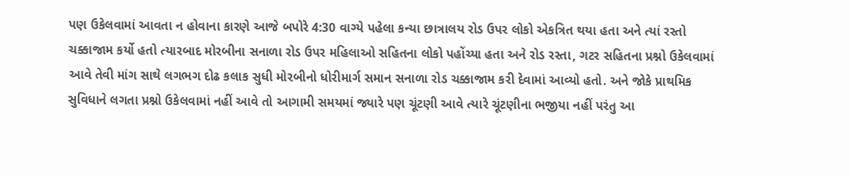પણ ઉકેલવામાં આવતા ન હોવાના કારણે આજે બપોરે 4:30 વાગ્યે પહેલા કન્યા છાત્રાલય રોડ ઉપર લોકો એકત્રિત થયા હતા અને ત્યાં રસ્તો ચક્કાજામ કર્યો હતો ત્યારબાદ મોરબીના સનાળા રોડ ઉપર મહિલાઓ સહિતના લોકો પહોંચ્યા હતા અને રોડ રસ્તા, ગટર સહિતના પ્રશ્નો ઉકેલવામાં આવે તેવી માંગ સાથે લગભગ દોઢ કલાક સુધી મોરબીનો ધોરીમાર્ગ સમાન સનાળા રોડ ચક્કાજામ કરી દેવામાં આવ્યો હતો. અને જોકે પ્રાથમિક સુવિધાને લગતા પ્રશ્નો ઉકેલવામાં નહીં આવે તો આગામી સમયમાં જ્યારે પણ ચૂંટણી આવે ત્યારે ચૂંટણીના ભજીયા નહીં પરંતુ આ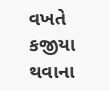વખતે કજીયા થવાના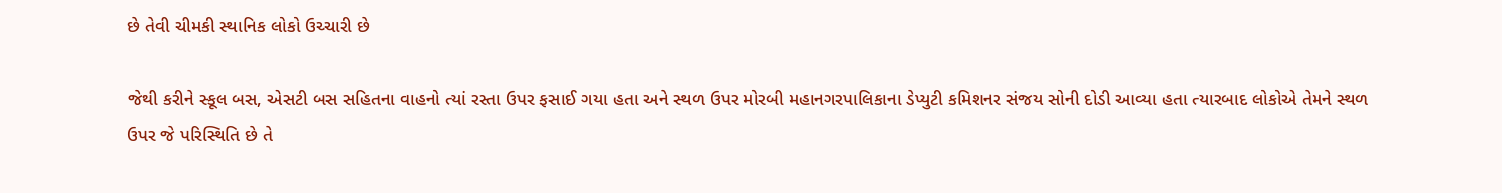છે તેવી ચીમકી સ્થાનિક લોકો ઉચ્ચારી છે

જેથી કરીને સ્કૂલ બસ, એસટી બસ સહિતના વાહનો ત્યાં રસ્તા ઉપર ફસાઈ ગયા હતા અને સ્થળ ઉપર મોરબી મહાનગરપાલિકાના ડેપ્યુટી કમિશનર સંજય સોની દોડી આવ્યા હતા ત્યારબાદ લોકોએ તેમને સ્થળ ઉપર જે પરિસ્થિતિ છે તે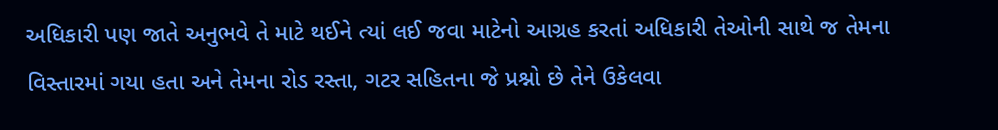અધિકારી પણ જાતે અનુભવે તે માટે થઈને ત્યાં લઈ જવા માટેનો આગ્રહ કરતાં અધિકારી તેઓની સાથે જ તેમના વિસ્તારમાં ગયા હતા અને તેમના રોડ રસ્તા, ગટર સહિતના જે પ્રશ્નો છે તેને ઉકેલવા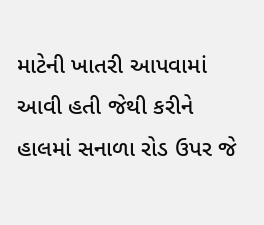માટેની ખાતરી આપવામાં આવી હતી જેથી કરીને હાલમાં સનાળા રોડ ઉપર જે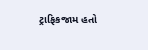ટ્રાફિકજામ હતો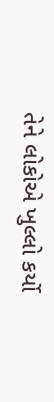તેને લોકોએ ખુલ્લો કર્યો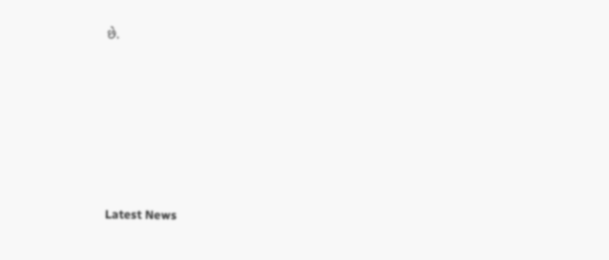છે.






Latest News